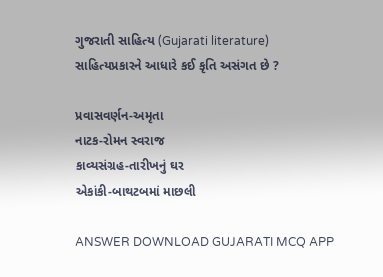ગુજરાતી સાહિત્ય (Gujarati literature)
સાહિત્યપ્રકારને આધારે કઈ કૃતિ અસંગત છે ?

પ્રવાસવર્ણન-અમૃતા
નાટક-રોમન સ્વરાજ
કાવ્યસંગ્રહ-તારીખનું ઘર
એકાંકી-બાથટબમાં માછલી

ANSWER DOWNLOAD GUJARATI MCQ APP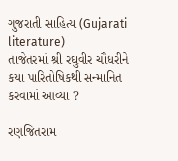ગુજરાતી સાહિત્ય (Gujarati literature)
તાજેતરમાં શ્રી રઘુવીર ચૌધરીને કયા પારિતોષિકથી સન્માનિત કરવામાં આવ્યા ?

રણજિતરામ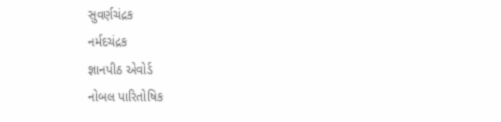સુવર્ણચંદ્રક
નર્મદચંદ્રક
જ્ઞાનપીઠ એવોર્ડ
નોબલ પારિતોષિક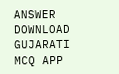ANSWER DOWNLOAD GUJARATI MCQ APP